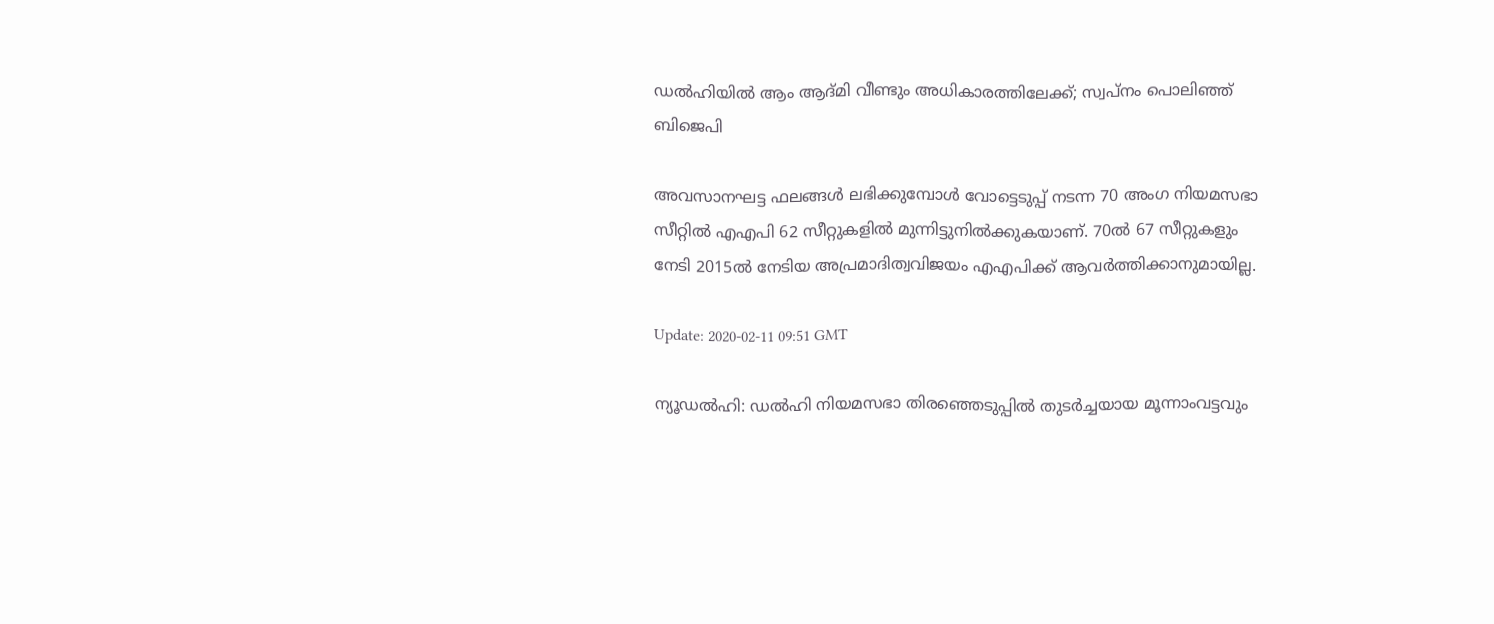ഡല്‍ഹിയില്‍ ആം ആദ്മി വീണ്ടും അധികാരത്തിലേക്ക്; സ്വപ്‌നം പൊലിഞ്ഞ് ബിജെപി

അവസാനഘട്ട ഫലങ്ങള്‍ ലഭിക്കുമ്പോള്‍ വോട്ടെടുപ്പ് നടന്ന 70 അംഗ നിയമസഭാ സീറ്റില്‍ എഎപി 62 സീറ്റുകളില്‍ മുന്നിട്ടുനില്‍ക്കുകയാണ്. 70ല്‍ 67 സീറ്റുകളും നേടി 2015ല്‍ നേടിയ അപ്രമാദിത്വവിജയം എഎപിക്ക് ആവര്‍ത്തിക്കാനുമായില്ല.

Update: 2020-02-11 09:51 GMT

ന്യൂഡല്‍ഹി: ഡല്‍ഹി നിയമസഭാ തിരഞ്ഞെടുപ്പില്‍ തുടര്‍ച്ചയായ മൂന്നാംവട്ടവും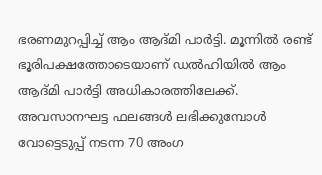ഭരണമുറപ്പിച്ച് ആം ആദ്മി പാര്‍ട്ടി. മൂന്നില്‍ രണ്ട് ഭൂരിപക്ഷത്തോടെയാണ് ഡല്‍ഹിയില്‍ ആം ആദ്മി പാര്‍ട്ടി അധികാരത്തിലേക്ക്. അവസാനഘട്ട ഫലങ്ങള്‍ ലഭിക്കുമ്പോള്‍ വോട്ടെടുപ്പ് നടന്ന 70 അംഗ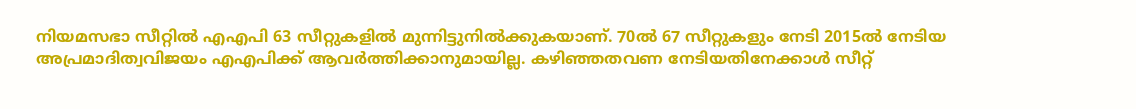നിയമസഭാ സീറ്റില്‍ എഎപി 63 സീറ്റുകളില്‍ മുന്നിട്ടുനില്‍ക്കുകയാണ്. 70ല്‍ 67 സീറ്റുകളും നേടി 2015ല്‍ നേടിയ അപ്രമാദിത്വവിജയം എഎപിക്ക് ആവര്‍ത്തിക്കാനുമായില്ല. കഴിഞ്ഞതവണ നേടിയതിനേക്കാള്‍ സീറ്റ്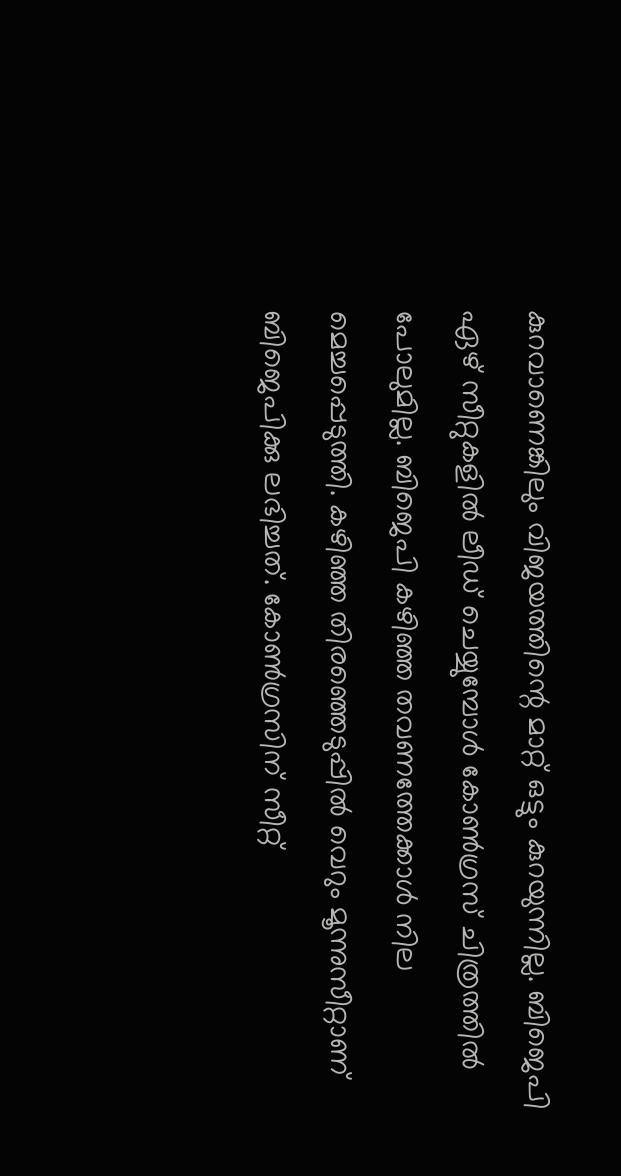കുറവാണെങ്കിലും വിജയത്തിന്റെ മാറ്റ് ഒട്ടും കുറയുന്നില്ല. ബിജെപി ഏഴ് സീറ്റുകളില്‍ ലീഡ് ചെയ്യുമ്പോള്‍ കോണ്‍ഗ്രസ് ചിത്രത്തില്‍ പോലുമില്ല. ബിജെപി കഴിഞ്ഞ തവണത്തേക്കാള്‍ നില മെച്ചപ്പെടുത്തി. കഴിഞ്ഞ തിരഞ്ഞെടുപ്പില്‍ വെറും മൂന്നുസീറ്റാണ് ബിജെപിക്കു ലഭിച്ചത്. കോണ്‍ഗ്രസിന് സീറ്റ്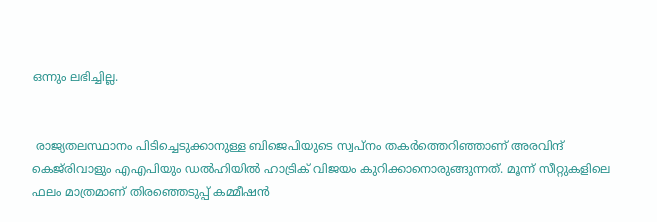ഒന്നും ലഭിച്ചില്ല.


 രാജ്യതലസ്ഥാനം പിടിച്ചെടുക്കാനുള്ള ബിജെപിയുടെ സ്വപ്‌നം തകര്‍ത്തെറിഞ്ഞാണ് അരവിന്ദ് കെജ്‌രിവാളും എഎപിയും ഡല്‍ഹിയില്‍ ഹാട്രിക് വിജയം കുറിക്കാനൊരുങ്ങുന്നത്. മൂന്ന് സീറ്റുകളിലെ ഫലം മാത്രമാണ് തിരഞ്ഞെടുപ്പ് കമ്മീഷന്‍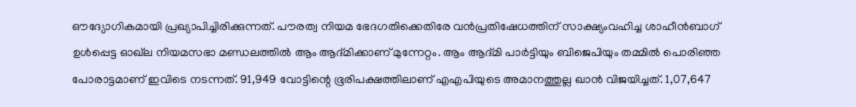ഔദ്യോഗികമായി പ്രഖ്യാപിച്ചിരിക്കുന്നത്. പൗരത്വ നിയമ ഭേദഗതിക്കെതിരേ വന്‍പ്രതിഷേധത്തിന് സാക്ഷ്യംവഹിച്ച ശാഹീന്‍ബാഗ് ഉള്‍പ്പെട്ട ഓഖ്‌ല നിയമസഭാ മണ്ഡലത്തില്‍ ആം ആദ്മിക്കാണ് മുന്നേറ്റം. ആം ആദ്മി പാര്‍ട്ടിയും ബിജെപിയും തമ്മില്‍ പൊരിഞ്ഞ പോരാട്ടമാണ് ഇവിടെ നടന്നത്. 91,949 വോട്ടിന്റെ ഭൂരിപക്ഷത്തിലാണ് എഎപിയുടെ അമാനത്തുല്ല ഖാന്‍ വിജയിച്ചത്. 1,07,647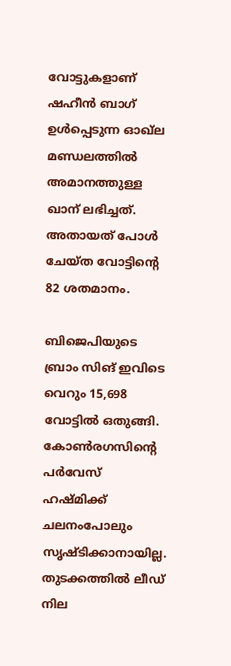വോട്ടുകളാണ് ഷഹീന്‍ ബാഗ് ഉള്‍പ്പെടുന്ന ഓഖ്‌ല മണ്ഡലത്തില്‍ അമാനത്തുള്ള ഖാന് ലഭിച്ചത്. അതായത് പോള്‍ ചേയ്ത വോട്ടിന്റെ 82 ശതമാനം.

ബിജെപിയുടെ ബ്രാം സിങ് ഇവിടെ വെറും 15,698 വോട്ടില്‍ ഒതുങ്ങി. കോണ്‍രഗസിന്റെ പര്‍വേസ് ഹഷ്മിക്ക് ചലനംപോലും സൃഷ്ടിക്കാനായില്ല. തുടക്കത്തില്‍ ലീഡ് നില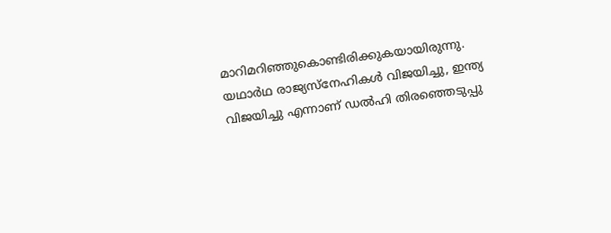മാറിമറിഞ്ഞുകൊണ്ടിരിക്കുകയായിരുന്നു. യഥാര്‍ഥ രാജ്യസ്‌നേഹികള്‍ വിജയിച്ചു, ഇന്ത്യ വിജയിച്ചു എന്നാണ് ഡല്‍ഹി തിരഞ്ഞെടുപ്പു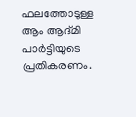ഫലത്തോടുള്ള ആം ആദ്മി പാര്‍ട്ടിയുടെ പ്രതികരണം.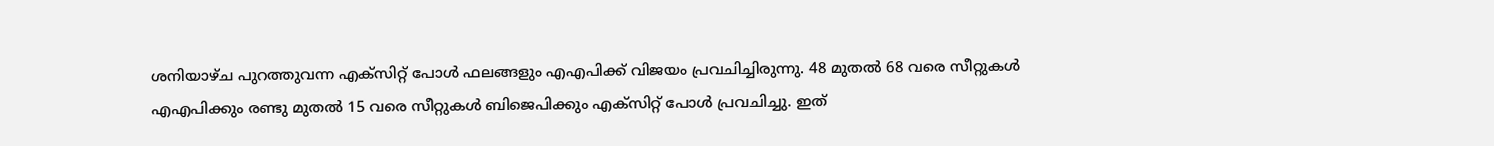ശനിയാഴ്ച പുറത്തുവന്ന എക്‌സിറ്റ് പോള്‍ ഫലങ്ങളും എഎപിക്ക് വിജയം പ്രവചിച്ചിരുന്നു. 48 മുതല്‍ 68 വരെ സീറ്റുകള്‍ എഎപിക്കും രണ്ടു മുതല്‍ 15 വരെ സീറ്റുകള്‍ ബിജെപിക്കും എക്‌സിറ്റ് പോള്‍ പ്രവചിച്ചു. ഇത്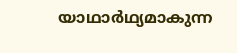യാഥാര്‍ഥ്യമാകുന്ന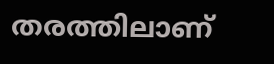തരത്തിലാണ്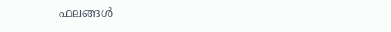ഫലങ്ങള്‍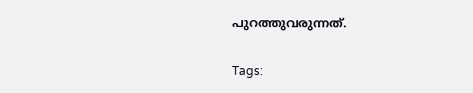പുറത്തുവരുന്നത്.

Tags: